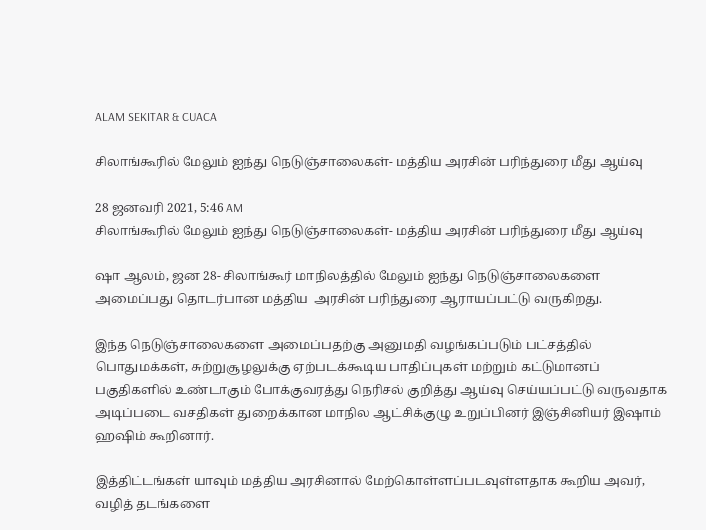ALAM SEKITAR & CUACA

சிலாங்கூரில் மேலும் ஐந்து நெடுஞ்சாலைகள்- மத்திய அரசின் பரிந்துரை மீது ஆய்வு

28 ஜனவரி 2021, 5:46 AM
சிலாங்கூரில் மேலும் ஐந்து நெடுஞ்சாலைகள்- மத்திய அரசின் பரிந்துரை மீது ஆய்வு

ஷா ஆலம், ஜன 28- சிலாங்கூர் மாநிலத்தில் மேலும் ஐந்து நெடுஞ்சாலைகளை அமைப்பது தொடர்பான மத்திய  அரசின் பரிந்துரை ஆராயப்பட்டு வருகிறது.

இந்த நெடுஞ்சாலைகளை அமைப்பதற்கு அனுமதி வழங்கப்படும் பட்சத்தில் பொதுமக்கள், சுற்றுசூழலுக்கு ஏற்படக்கூடிய பாதிப்புகள் மற்றும் கட்டுமானப் பகுதிகளில் உண்டாகும் போக்குவரத்து நெரிசல் குறித்து ஆய்வு செய்யப்பட்டு வருவதாக அடிப்படை வசதிகள் துறைக்கான மாநில ஆட்சிக்குழு உறுப்பினர் இஞ்சினியர் இஷாம் ஹஷிம் கூறினார்.

இத்திட்டங்கள் யாவும் மத்திய அரசினால் மேற்கொள்ளப்படவுள்ளதாக கூறிய அவர், வழித் தடங்களை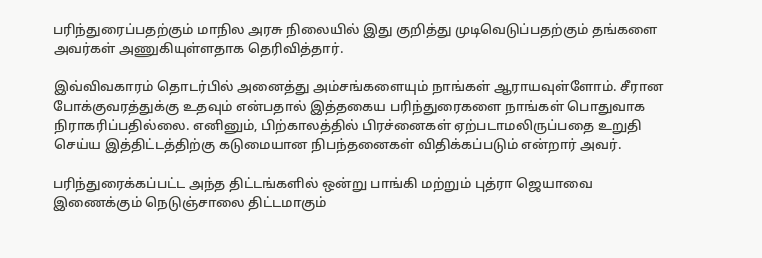பரிந்துரைப்பதற்கும் மாநில அரசு நிலையில் இது குறித்து முடிவெடுப்பதற்கும் தங்களை அவர்கள் அணுகியுள்ளதாக தெரிவித்தார்.

இவ்விவகாரம் தொடர்பில் அனைத்து அம்சங்களையும் நாங்கள் ஆராயவுள்ளோம். சீரான போக்குவரத்துக்கு உதவும் என்பதால் இத்தகைய பரிந்துரைகளை நாங்கள் பொதுவாக நிராகரிப்பதில்லை. எனினும், பிற்காலத்தில் பிரச்னைகள் ஏற்படாமலிருப்பதை உறுதி செய்ய இத்திட்டத்திற்கு கடுமையான நிபந்தனைகள் விதிக்கப்படும் என்றார் அவர்.

பரிந்துரைக்கப்பட்ட அந்த திட்டங்களில் ஒன்று பாங்கி மற்றும் புத்ரா ஜெயாவை இணைக்கும் நெடுஞ்சாலை திட்டமாகும்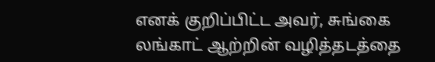எனக் குறிப்பிட்ட அவர், சுங்கை லங்காட் ஆற்றின் வழித்தடத்தை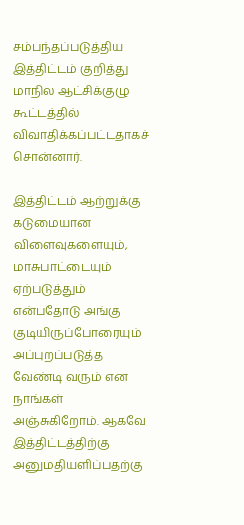சம்பந்தப்படுத்திய  இத்திட்டம் குறித்து மாநில ஆட்சிக்குழு கூட்டத்தில் விவாதிக்கப்பட்டதாகச் சொன்னார்.

இத்திட்டம் ஆற்றுக்கு கடுமையான விளைவுகளையும், மாசுபாட்டையும் ஏற்படுத்தும் என்பதோடு அங்கு குடியிருப்போரையும் அப்புறப்படுத்த வேண்டி வரும் என நாங்கள் அஞ்சுகிறோம். ஆகவே இத்திட்டத்திற்கு அனுமதியளிப்பதற்கு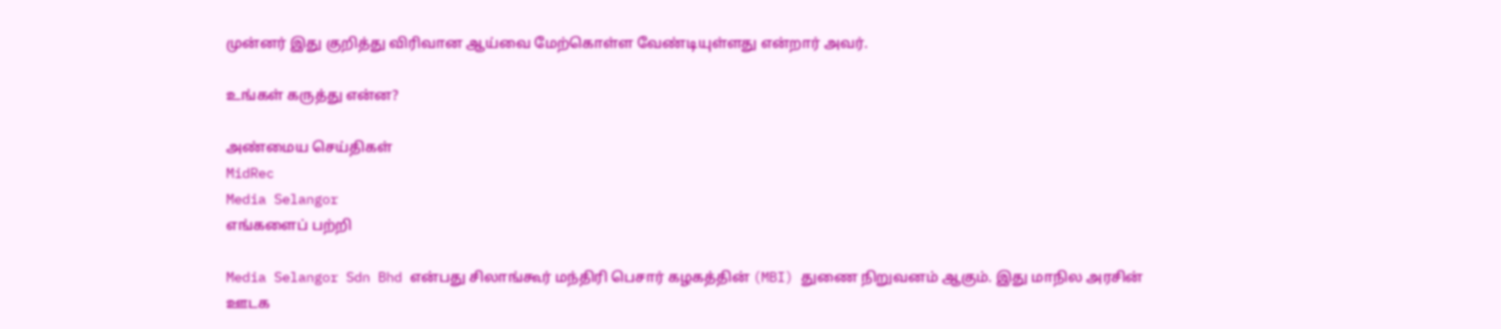முன்னர் இது குறித்து விரிவான ஆய்வை மேற்கொள்ள வேண்டியுள்ளது என்றார் அவர்.

உங்கள் கருத்து என்ன?

அண்மைய செய்திகள்
MidRec
Media Selangor
எங்களைப் பற்றி

Media Selangor Sdn Bhd என்பது சிலாங்கூர் மந்திரி பெசார் கழகத்தின் (MBI) துணை நிறுவனம் ஆகும். இது மாநில அரசின் ஊடக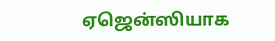ஏஜென்ஸியாக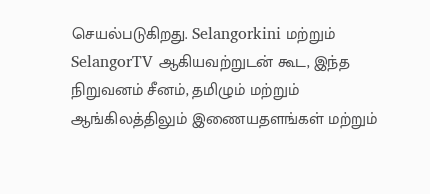செயல்படுகிறது. Selangorkini மற்றும் SelangorTV ஆகியவற்றுடன் கூட, இந்த நிறுவனம் சீனம், தமிழும் மற்றும் ஆங்கிலத்திலும் இணையதளங்கள் மற்றும்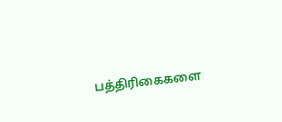பத்திரிகைகளை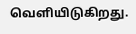வெளியிடுகிறது.